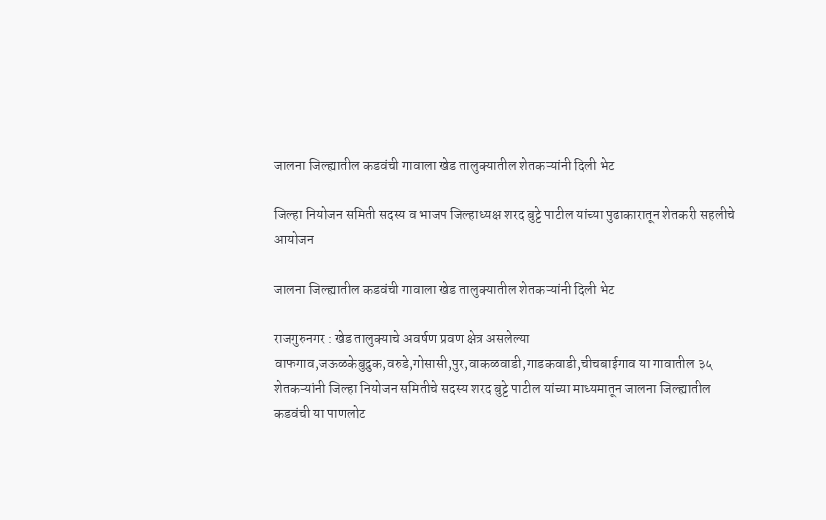जालना जिल्ह्यातील कडवंची गावाला खेड तालुक्यातील शेतकऱ्यांनी दिली भेट

जिल्हा नियोजन समिती सदस्य व भाजप जिल्हाध्यक्ष शरद बुट्टे पाटील यांच्या पुढाकारातून शेतकरी सहलीचे आयोजन

जालना जिल्ह्यातील कडवंची गावाला खेड तालुक्यातील शेतकऱ्यांनी दिली भेट

राजगुरुनगर : खेड तालुक्याचे अवर्षण प्रवण क्षेत्र असलेल्या वाफगाव,जऊळकेबुद्रुक,वरुडे,गोसासी,पुर,वाकळवाडी,गाडकवाडी,चीचबाईगाव या गावातील ३५ शेतकऱ्यांनी जिल्हा नियोजन समितीचे सदस्य शरद बुट्टे पाटील यांच्या माध्यमातून जालना जिल्ह्यातील कडवंची या पाणलोट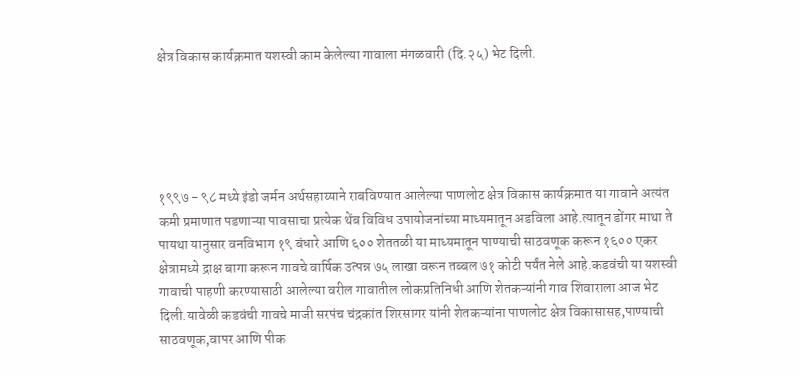क्षेत्र विकास कार्यक्रमात यशस्वी काम केलेल्या गावाला मंगळवारी (दि.२५) भेट दिली.





१९९७ - ९८ मध्ये इंडो जर्मन अर्थसहाय्याने राबविण्यात आलेल्या पाणलोट क्षेत्र विकास कार्यक्रमात या गावाने अत्यंत कमी प्रमाणात पडणाऱ्या पावसाचा प्रत्येक थेंब विविध उपायोजनांच्या माध्यमातून अडविला आहे.त्यातून डोंगर माथा ते पायथा यानुसार वनविभाग १९ बंधारे आणि ६०० शेततळी या माध्यमातून पाण्याची साठवणूक करून १६०० एकर क्षेत्रामध्ये द्राक्ष बागा करून गावचे वार्षिक उत्पन्न ७५ लाखा वरून तब्बल ७१ कोटी पर्यंत नेले आहे.कडवंची या यशस्वी गावाची पाहणी करण्यासाठी आलेल्या वरील गावातील लोकप्रतिनिधी आणि शेतकऱ्यांनी गाव शिवाराला आज भेट दिली.यावेळी कडवंची गावचे माजी सरपंच चंद्रकांत शिरसागर यांनी शेतकऱ्यांना पाणलोट क्षेत्र विकासासह,पाण्याची साठवणूक,वापर आणि पीक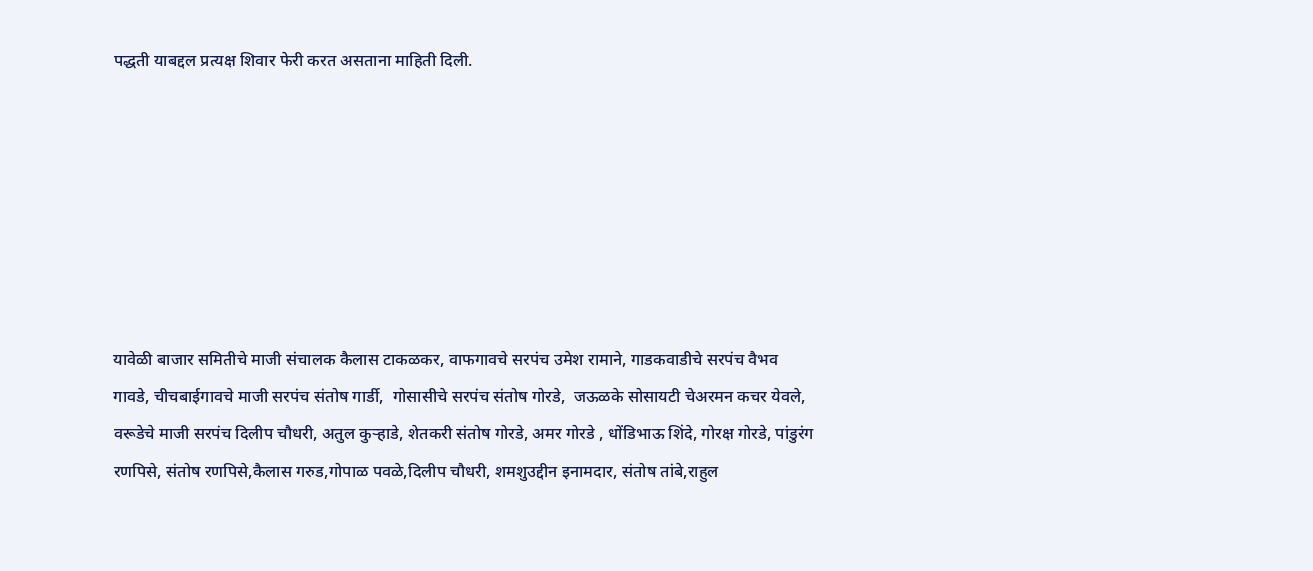पद्धती याबद्दल प्रत्यक्ष शिवार फेरी करत असताना माहिती दिली.







यावेळी बाजार समितीचे माजी संचालक कैलास टाकळकर, वाफगावचे सरपंच उमेश रामाने, गाडकवाडीचे सरपंच वैभव गावडे, चीचबाईगावचे माजी सरपंच संतोष गार्डी,  गोसासीचे सरपंच संतोष गोरडे,  जऊळके सोसायटी चेअरमन कचर येवले,  वरूडेचे माजी सरपंच दिलीप चौधरी, अतुल कुऱ्हाडे, शेतकरी संतोष गोरडे, अमर गोरडे , धोंडिभाऊ शिंदे, गोरक्ष गोरडे, पांडुरंग रणपिसे, संतोष रणपिसे,कैलास गरुड,गोपाळ पवळे,दिलीप चौधरी, शमशुउद्दीन इनामदार, संतोष तांबे,राहुल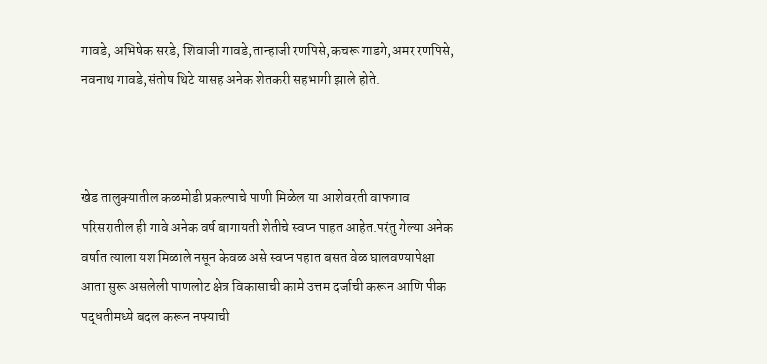गावडे, अभिषेक सरडे, शिवाजी गावडे,तान्हाजी रणपिसे,कचरू गाडगे,अमर रणपिसे, नवनाथ गावडे,संतोष थिटे यासह अनेक शेतकरी सहभागी झाले होते.



खेड तालुक्यातील कळमोडी प्रकल्पाचे पाणी मिळेल या आशेवरती वाफगाव परिसरातील ही गावे अनेक वर्ष बागायती शेतीचे स्वप्न पाहत आहेत.परंतु गेल्या अनेक वर्षात त्याला यश मिळाले नसून केवळ असे स्वप्न पहात बसत वेळ घालवण्यापेक्षा आता सुरू असलेली पाणलोट क्षेत्र विकासाची कामे उत्तम दर्जाची करून आणि पीक पद्धतीमध्ये बदल करून नफ्याची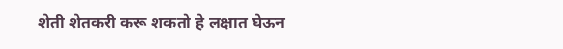शेती शेतकरी करू शकतो हे लक्षात घेऊन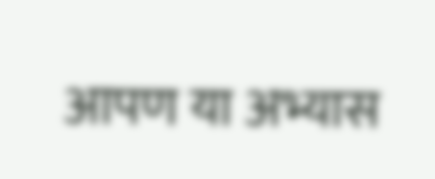आपण या अभ्यास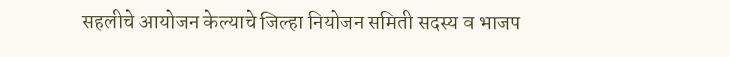सहलीचे आयोजन केल्याचे जिल्हा नियोजन समिती सदस्य व भाजप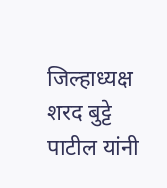जिल्हाध्यक्ष शरद बुट्टे पाटील यांनी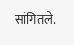सांगितले.